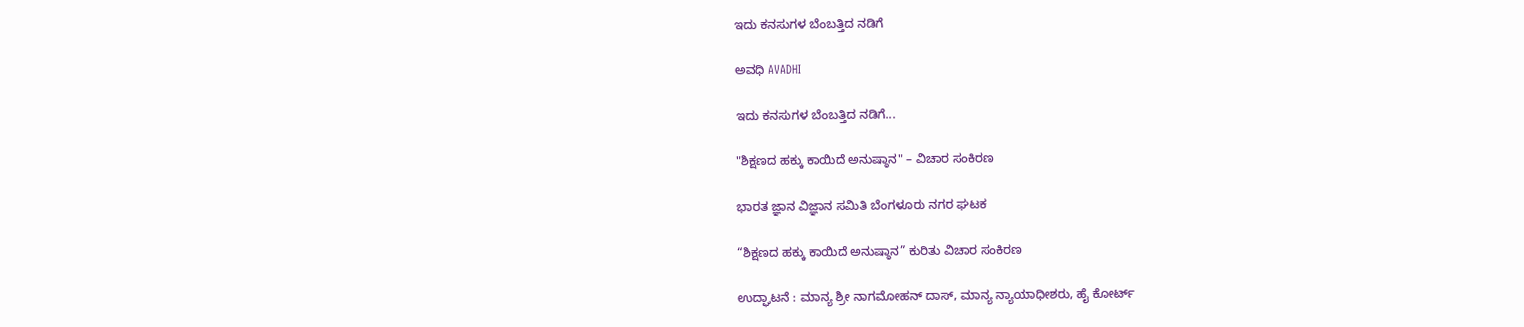ಇದು ಕನಸುಗಳ ಬೆಂಬತ್ತಿದ ನಡಿಗೆ‍

ಅವಧಿ AVADHI

ಇದು ಕನಸುಗಳ ಬೆಂಬತ್ತಿದ ನಡಿಗೆ...

"ಶಿಕ್ಷಣದ ಹಕ್ಕು ಕಾಯಿದೆ ಅನುಷ್ಠಾನ" – ವಿಚಾರ ಸಂಕಿರಣ

ಭಾರತ ಜ್ಞಾನ ವಿಜ್ಞಾನ ಸಮಿತಿ ಬೆಂಗಳೂರು ನಗರ ಘಟಕ

“ಶಿಕ್ಷಣದ ಹಕ್ಕು ಕಾಯಿದೆ ಅನುಷ್ಠಾನ” ಕುರಿತು ವಿಚಾರ ಸಂಕಿರಣ

ಉದ್ಘಾಟನೆ : ಮಾನ್ಯ ಶ್ರೀ ನಾಗಮೋಹನ್ ದಾಸ್, ಮಾನ್ಯ ನ್ಯಾಯಾಧೀಶರು, ಹೈ ಕೋರ್ಟ್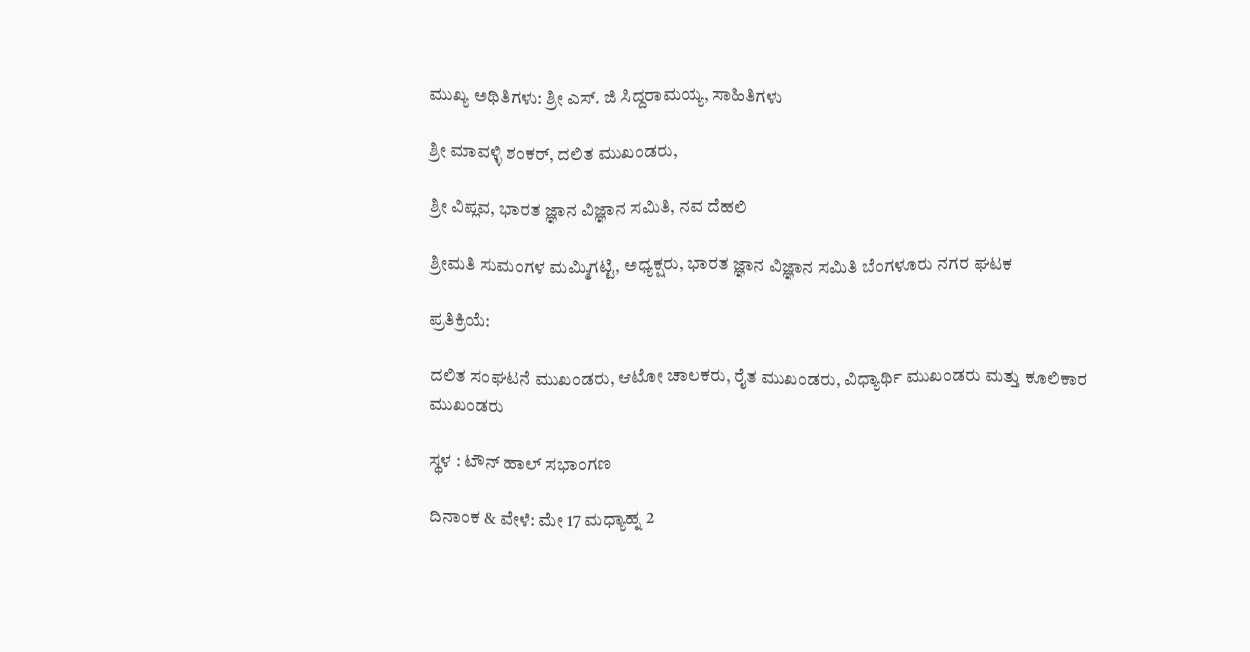ಮುಖ್ಯ ಅಥಿತಿಗಳು: ಶ್ರೀ ಎಸ್. ಜಿ ಸಿದ್ದರಾಮಯ್ಯ, ಸಾಹಿತಿಗಳು

ಶ್ರೀ ಮಾವಳ್ಳಿ ಶಂಕರ್, ದಲಿತ ಮುಖಂಡರು,

ಶ್ರೀ ವಿಪ್ಲವ, ಭಾರತ ಜ್ಞಾನ ವಿಜ್ಞಾನ ಸಮಿತಿ, ನವ ದೆಹಲಿ

ಶ್ರೀಮತಿ ಸುಮಂಗಳ ಮಮ್ಮಿಗಟ್ಟಿ, ಅಧ್ಯಕ್ಷರು, ಭಾರತ ಜ್ಞಾನ ವಿಜ್ಞಾನ ಸಮಿತಿ ಬೆಂಗಳೂರು ನಗರ ಘಟಕ

ಪ್ರತಿಕ್ರಿಯೆ:

ದಲಿತ ಸಂಘಟನೆ ಮುಖಂಡರು, ಆಟೋ ಚಾಲಕರು, ರೈತ ಮುಖಂಡರು, ವಿಧ್ಯಾರ್ಥಿ ಮುಖಂಡರು ಮತ್ತು ಕೂಲಿಕಾರ ಮುಖಂಡರು

ಸ್ಥಳ : ಟೌನ್ ಹಾಲ್ ಸಭಾಂಗಣ

ದಿನಾಂಕ & ವೇಳೆ: ಮೇ 17 ಮಧ್ಯಾಹ್ನ 2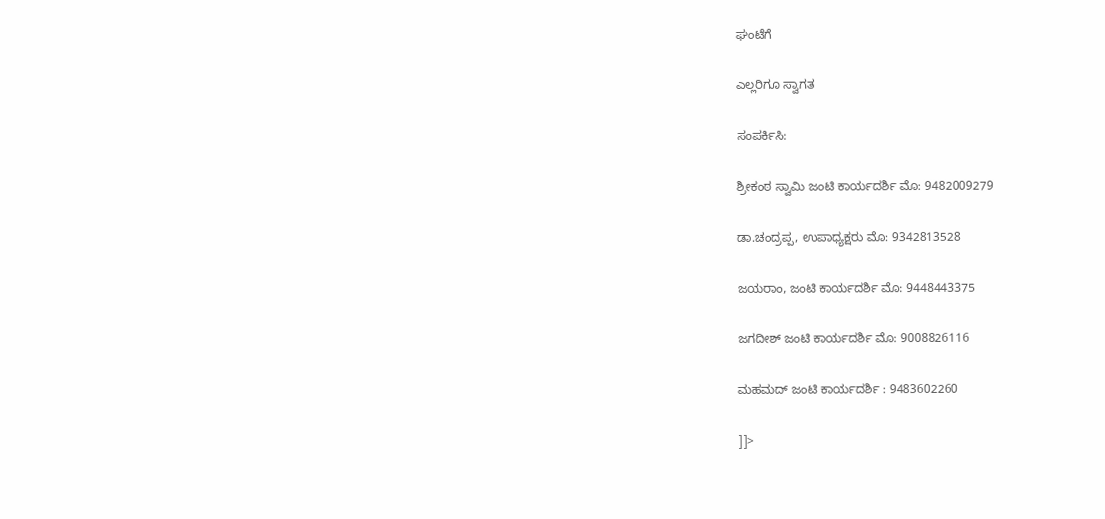ಘಂಟೆಗೆ

ಎಲ್ಲರಿಗೂ ಸ್ವಾಗತ

ಸಂಪರ್ಕಿಸಿ:

ಶ್ರೀಕಂಠ ಸ್ವಾಮಿ ಜಂಟಿ ಕಾರ್ಯದರ್ಶಿ ಮೊ: 9482009279

ಡಾ.ಚಂದ್ರಪ್ಪ, ಉಪಾಧ್ಯಕ್ಷರು ಮೊ: 9342813528

ಜಯರಾಂ, ಜಂಟಿ ಕಾರ್ಯದರ್ಶಿ ಮೊ: 9448443375

ಜಗದೀಶ್ ಜಂಟಿ ಕಾರ್ಯದರ್ಶಿ ಮೊ: 9008826116

ಮಹಮದ್ ಜಂಟಿ ಕಾರ್ಯದರ್ಶಿ : 9483602260

]]>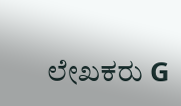ಲೇಖಕರು G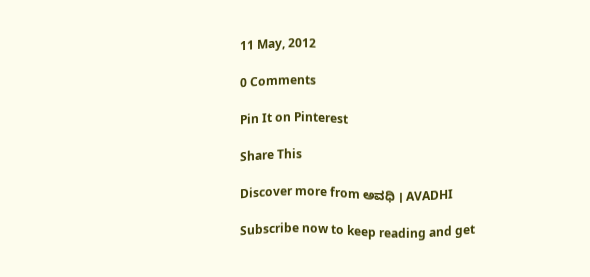11 May, 2012

0 Comments

Pin It on Pinterest

Share This

Discover more from ಅವಧಿ । AVADHI

Subscribe now to keep reading and get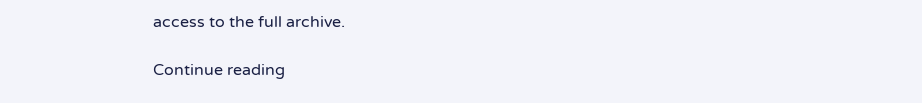access to the full archive.

Continue reading